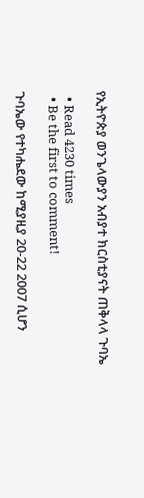የኢትዮጵያ ወንጌላውያን አብያተ ክርስቲያናት ጠቅላላ ጉባኤ

  • Read 4230 times
  • Be the first to comment!

ጉባኤው የተካሔደው ከሚያዚያ 20-22 2007 ሲሆን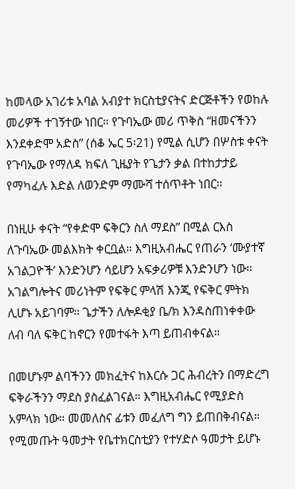ከመላው አገሪቱ አባል አብያተ ክርስቲያናትና ድርጅቶችን የወከሉ መሪዎች ተገኝተው ነበር። የጉባኤው መሪ ጥቅስ “ዘመናችንን እንደቀድሞ አድስ” (ሰቆ ኤር 5፡21) የሚል ሲሆን በሦስቱ ቀናት የጉባኤው የማለዳ ክፍለ ጊዜያት የጌታን ቃል በተከታታይ የማካፈሉ እድል ለወንድም ማሙሻ ተሰጥቶት ነበር።

በነዚሁ ቀናት “የቀድሞ ፍቅርን ስለ ማደስ” በሚል ርእስ ለጉባኤው መልእክት ቀርቧል። እግዚአብሔር የጠራን ‘ሙያተኛ አገልጋዮች’ እንድንሆን ሳይሆን አፍቃሪዎቹ እንድንሆን ነው። አገልግሎትና መሪነትም የፍቅር ምላሽ እንጂ የፍቅር ምትክ ሊሆኑ አይገባም። ጌታችን ለሎዶቂያ ቤ/ክ እንዳስጠነቀቀው ለብ ባለ ፍቅር ከኖርን የመተፋት እጣ ይጠብቀናል።

በመሆኑም ልባችንን መክፈትና ከእርሱ ጋር ሕብረትን በማድረግ ፍቅራችንን ማደስ ያስፈልገናል። እግዚአብሔር የሚያድስ አምላክ ነው። መመለስና ፊቱን መፈለግ ግን ይጠበቅብናል። የሚመጡት ዓመታት የቤተክርስቲያን የተሃድሶ ዓመታት ይሆኑ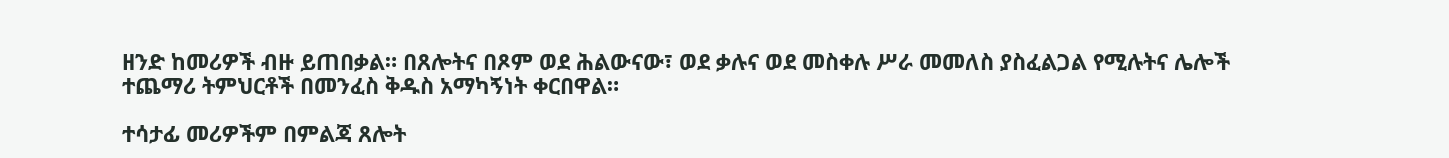ዘንድ ከመሪዎች ብዙ ይጠበቃል። በጸሎትና በጾም ወደ ሕልውናው፣ ወደ ቃሉና ወደ መስቀሉ ሥራ መመለስ ያስፈልጋል የሚሉትና ሌሎች ተጨማሪ ትምህርቶች በመንፈስ ቅዱስ አማካኝነት ቀርበዋል።

ተሳታፊ መሪዎችም በምልጃ ጸሎት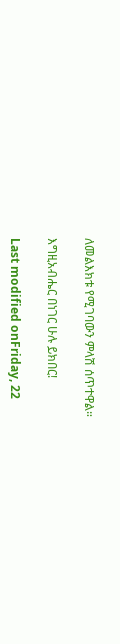ለመልእክቱ የሚገባውን ምላሽ ሰጥተዋል።

እግዚአብሔር በነገር ሁሉ ይክበር!

Last modified onFriday, 22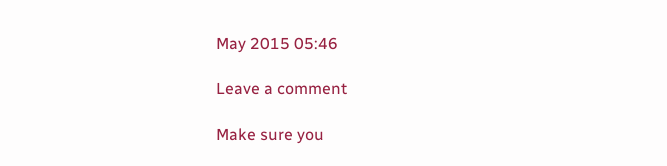May 2015 05:46

Leave a comment

Make sure you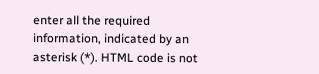enter all the required information, indicated by an asterisk (*). HTML code is not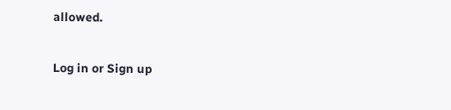allowed.

Log in or Sign up